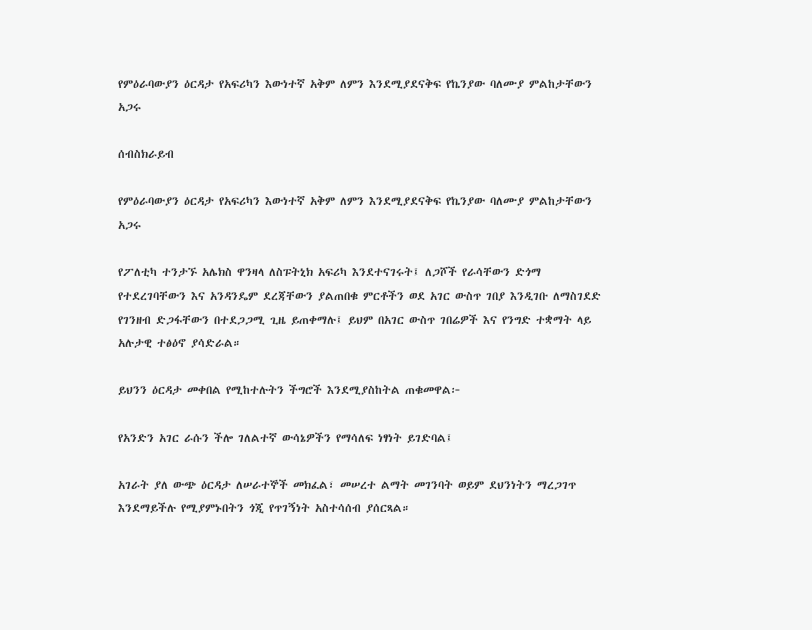የምዕራባውያን ዕርዳታ የአፍሪካን እውነተኛ አቅም ለምን እንደሚያደናቅፍ የኬንያው ባለሙያ ምልከታቸውን አጋሩ

ሰብስክራይብ

የምዕራባውያን ዕርዳታ የአፍሪካን እውነተኛ አቅም ለምን እንደሚያደናቅፍ የኬንያው ባለሙያ ምልከታቸውን አጋሩ

የፖለቲካ ተንታኙ አሌክስ ዋንዛላ ለስፑትኒክ አፍሪካ እንደተናገሩት፤ ለጋሾች የራሳቸውን ድጎማ የተደረገባቸውን እና አንዳንዴም ደረጃቸውን ያልጠበቁ ምርቶችን ወደ አገር ውስጥ ገበያ እንዲገቡ ለማስገደድ የገንዘብ ድጋፋቸውን በተደጋጋሚ ጊዜ ይጠቀማሉ፤ ይህም በአገር ውስጥ ገበሬዎች እና የንግድ ተቋማት ላይ አሉታዊ ተፅዕኖ ያሳድራል።

ይህንን ዕርዳታ መቀበል የሚከተሉትን ችግሮች እንደሚያስከትል ጠቁመዋል፦

የአንድን አገር ራሱን ችሎ ገለልተኛ ውሳኔዎችን የማሳለፍ ነፃነት ይገድባል፤

አገራት ያለ ውጭ ዕርዳታ ለሠራተኞች መክፈል፣ መሠረተ ልማት መገንባት ወይም ደህንነትን ማረጋገጥ እንደማይችሉ የሚያምኑበትን ጎጂ የጥገኝነት አስተሳሰብ ያሰርጻል።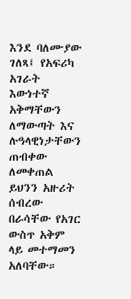እንደ ባለሙያው ገለጻ፤ የአፍሪካ አገራት እውነተኛ አቅማቸውን ለማውጣት እና ሉዓላዊነታቸውን ጠብቀው ለመቀጠል ይህንን አዙሪት ሰብረው በራሳቸው የአገር ውስጥ አቅም ላይ መተማመን አለባቸው።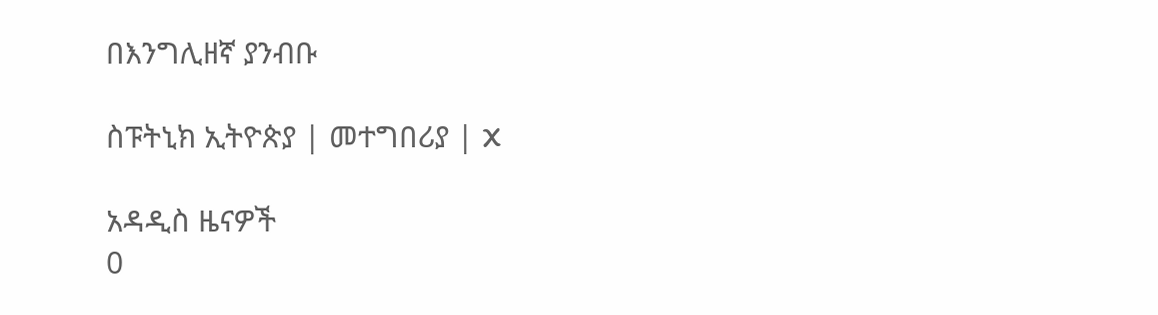በእንግሊዘኛ ያንብቡ

ስፑትኒክ ኢትዮጵያ | መተግበሪያ | X

አዳዲስ ዜናዎች
0